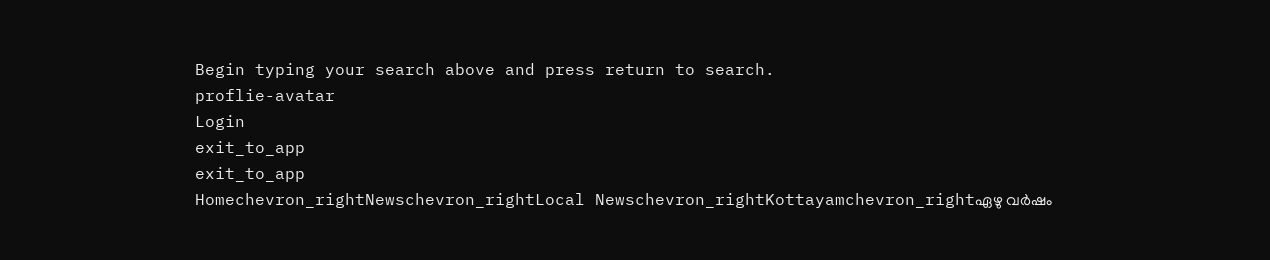Begin typing your search above and press return to search.
proflie-avatar
Login
exit_to_app
exit_to_app
Homechevron_rightNewschevron_rightLocal Newschevron_rightKottayamchevron_rightഏഴു വർഷം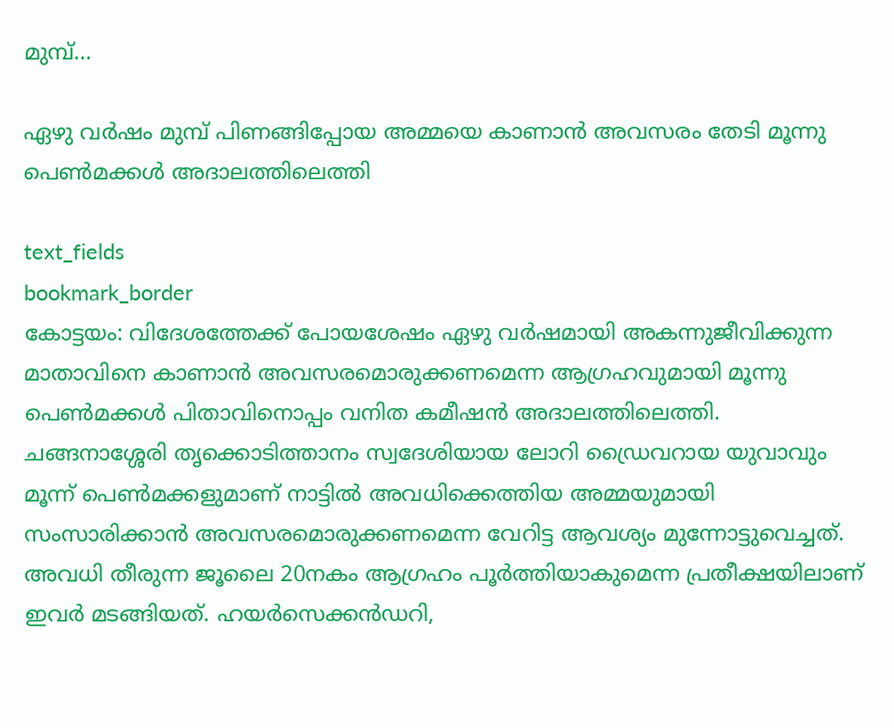മുമ്പ്...

ഏഴു വർഷം മുമ്പ് പിണങ്ങിപ്പോയ അമ്മയെ കാണാൻ അവസരം തേടി മൂന്നു പെൺമക്കൾ അദാലത്തിലെത്തി

text_fields
bookmark_border
കോട്ടയം: വിദേശത്തേക്ക് പോയശേഷം ഏഴു വർഷമായി അകന്നുജീവിക്കുന്ന മാതാവിനെ കാണാൻ അവസരമൊരുക്കണമെന്ന ആഗ്രഹവുമായി മൂന്നു പെൺമക്കൾ പിതാവിനൊപ്പം വനിത കമീഷൻ അദാലത്തിലെത്തി. ചങ്ങനാശ്ശേരി തൃക്കൊടിത്താനം സ്വദേശിയായ ലോറി ഡ്രൈവറായ യുവാവും മൂന്ന് പെൺമക്കളുമാണ് നാട്ടിൽ അവധിക്കെത്തിയ അമ്മയുമായി സംസാരിക്കാൻ അവസരമൊരുക്കണമെന്ന വേറിട്ട ആവശ്യം മുന്നോട്ടുവെച്ചത്. അവധി തീരുന്ന ജൂലൈ 20നകം ആഗ്രഹം പൂർത്തിയാകുമെന്ന പ്രതീക്ഷയിലാണ് ഇവർ മടങ്ങിയത്. ഹയര്‍സെക്കൻഡറി,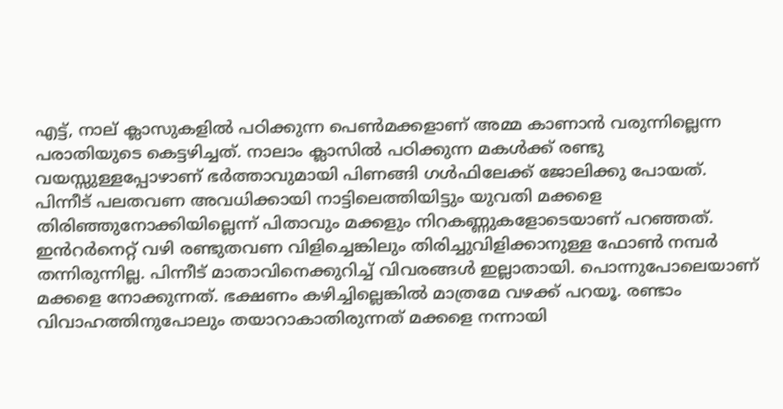എട്ട്, നാല് ക്ലാസുകളിൽ പഠിക്കുന്ന പെൺമക്കളാണ് അമ്മ കാണാൻ വരുന്നില്ലെന്ന പരാതിയുടെ കെട്ടഴിച്ചത്. നാലാം ക്ലാസിൽ പഠിക്കുന്ന മകൾക്ക് രണ്ടു വയസ്സുള്ളപ്പോഴാണ് ഭർത്താവുമായി പിണങ്ങി ഗൾഫിലേക്ക് ജോലിക്കു പോയത്. പിന്നീട് പലതവണ അവധിക്കായി നാട്ടിലെത്തിയിട്ടും യുവതി മക്കളെ തിരിഞ്ഞുനോക്കിയില്ലെന്ന് പിതാവും മക്കളും നിറകണ്ണുകളോടെയാണ് പറഞ്ഞത്. ഇൻറർനെറ്റ് വഴി രണ്ടുതവണ വിളിച്ചെങ്കിലും തിരിച്ചുവിളിക്കാനുള്ള ഫോൺ നമ്പർ തന്നിരുന്നില്ല. പിന്നീട് മാതാവിനെക്കുറിച്ച് വിവരങ്ങൾ ഇല്ലാതായി. പൊന്നുപോലെയാണ് മക്കളെ നോക്കുന്നത്. ഭക്ഷണം കഴിച്ചില്ലെങ്കിൽ മാത്രമേ വഴക്ക് പറയൂ. രണ്ടാം വിവാഹത്തിനുപോലും തയാറാകാതിരുന്നത് മക്കളെ നന്നായി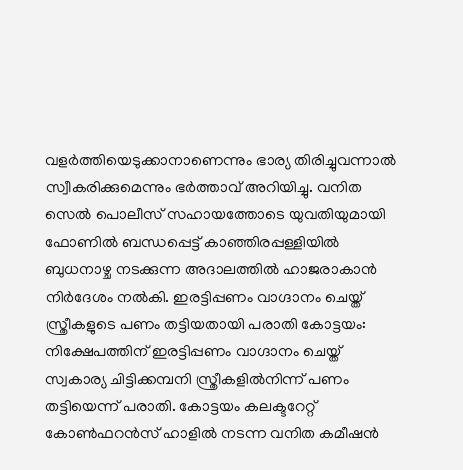വളർത്തിയെടുക്കാനാണെന്നും ഭാര്യ തിരിച്ചുവന്നാൽ സ്വീകരിക്കുമെന്നും ഭർത്താവ് അറിയിച്ചു. വനിത സെൽ പൊലീസ് സഹായത്തോടെ യുവതിയുമായി ഫോണിൽ ബന്ധപ്പെട്ട് കാഞ്ഞിരപ്പള്ളിയിൽ ബുധനാഴ്ച നടക്കുന്ന അദാലത്തിൽ ഹാജരാകാൻ നിർദേശം നൽകി. ഇരട്ടിപ്പണം വാഗ്ദാനം ചെയ്ത് സ്ത്രീകളുടെ പണം തട്ടിയതായി പരാതി കോട്ടയം: നിക്ഷേപത്തിന് ഇരട്ടിപ്പണം വാഗ്ദാനം ചെയ്ത് സ്വകാര്യ ചിട്ടിക്കമ്പനി സ്ത്രീകളിൽനിന്ന് പണം തട്ടിയെന്ന് പരാതി. കോട്ടയം കലക്ടറേറ്റ് കോൺഫറൻസ് ഹാളിൽ നടന്ന വനിത കമീഷൻ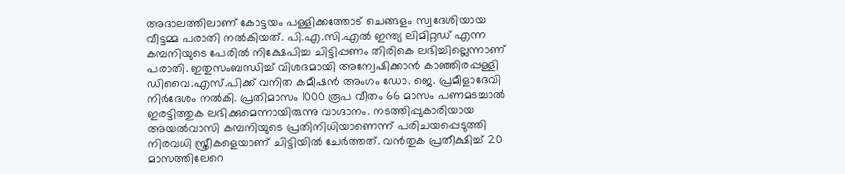അദാലത്തിലാണ് കോട്ടയം പള്ളിക്കത്തോട് ചെങ്ങളം സ്വദേശിയായ വീട്ടമ്മ പരാതി നൽകിയത്. പി.എ.സി.എൽ ഇന്ത്യ ലിമിറ്റഡ് എന്ന കമ്പനിയുടെ പേരിൽ നിക്ഷേപിച്ച ചിട്ടിപ്പണം തിരികെ ലഭിച്ചില്ലെന്നാണ് പരാതി. ഇതുസംബന്ധിച്ച് വിശദമായി അന്വേഷിക്കാൻ കാഞ്ഞിരപ്പള്ളി ഡിവൈ.എസ്.പിക്ക് വനിത കമീഷൻ അംഗം ഡോ. ജെ. പ്രമീളാദേവി നിർദേശം നൽകി. പ്രതിമാസം 1000 രൂപ വീതം 66 മാസം പണമടച്ചാൽ ഇരട്ടിത്തുക ലഭിക്കുമെന്നായിരുന്നു വാഗ്ദാനം. നടത്തിപ്പുകാരിയായ അയൽവാസി കമ്പനിയുടെ പ്രതിനിധിയാണെന്ന് പരിചയപ്പെടുത്തി നിരവധി സ്ത്രീകളെയാണ് ചിട്ടിയിൽ ചേർത്തത്. വൻതുക പ്രതീക്ഷിച്ച് 20 മാസത്തിലേറെ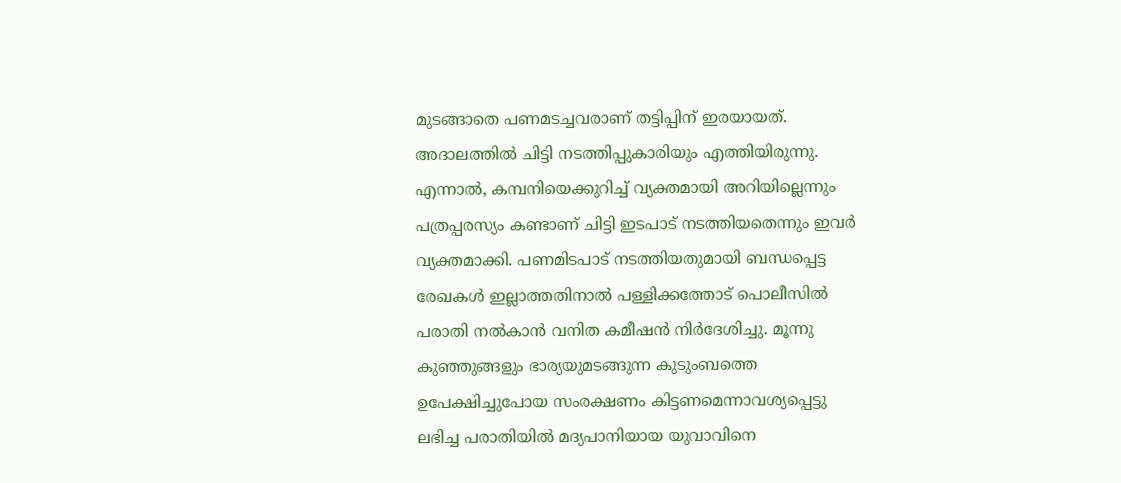മുടങ്ങാതെ പണമടച്ചവരാണ് തട്ടിപ്പിന് ഇരയായത്. അദാലത്തില്‍ ചിട്ടി നടത്തിപ്പുകാരിയും എത്തിയിരുന്നു. എന്നാൽ, കമ്പനിയെക്കുറിച്ച് വ്യക്തമായി അറിയില്ലെന്നും പത്രപ്പരസ്യം കണ്ടാണ് ചിട്ടി ഇടപാട് നടത്തിയതെന്നും ഇവർ വ്യക്തമാക്കി. പണമിടപാട് നടത്തിയതുമായി ബന്ധപ്പെട്ട രേഖകൾ ഇല്ലാത്തതിനാൽ പള്ളിക്കത്തോട് പൊലീസിൽ പരാതി നൽകാൻ വനിത കമീഷൻ നിർദേശിച്ചു. മൂന്നു കുഞ്ഞുങ്ങളും ഭാര്യയുമടങ്ങുന്ന കുടുംബത്തെ ഉപേക്ഷിച്ചുപോയ സംരക്ഷണം കിട്ടണമെന്നാവശ്യപ്പെട്ടു ലഭിച്ച പരാതിയില്‍ മദ്യപാനിയായ യുവാവിനെ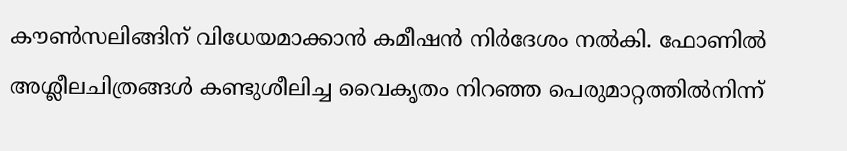കൗൺസലിങ്ങിന് വിധേയമാക്കാൻ കമീഷന്‍ നിർദേശം നല്‍കി. ഫോണില്‍ അശ്ലീലചിത്രങ്ങള്‍ കണ്ടുശീലിച്ച വൈകൃതം നിറഞ്ഞ പെരുമാറ്റത്തിൽനിന്ന്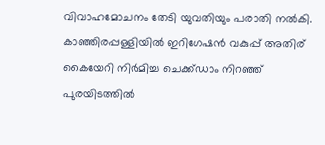വിവാഹമോചനം തേടി യുവതിയും പരാതി നൽകി. കാഞ്ഞിരപ്പള്ളിയിൽ ഇറിഗേഷന്‍ വകുപ്പ് അതിര് കൈയേറി നിർമിച്ച ചെക്ക്ഡാം നിറഞ്ഞ് പുരയിടത്തില്‍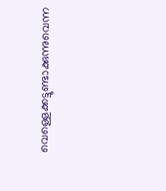വെള്ളെക്കട്ടുണ്ടാക്കുന്നുവെന്ന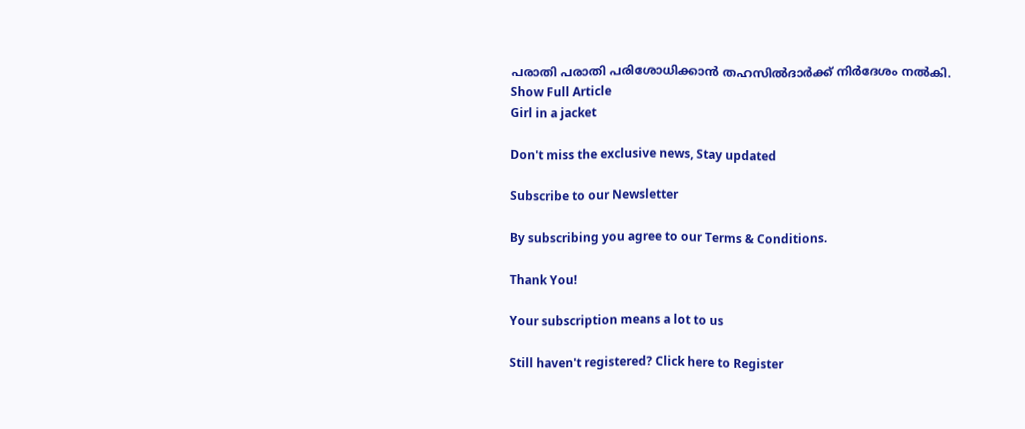പരാതി പരാതി പരിശോധിക്കാൻ തഹസിൽദാർക്ക് നിർദേശം നൽകി.
Show Full Article
Girl in a jacket

Don't miss the exclusive news, Stay updated

Subscribe to our Newsletter

By subscribing you agree to our Terms & Conditions.

Thank You!

Your subscription means a lot to us

Still haven't registered? Click here to Register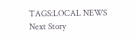TAGS:LOCAL NEWS
Next Story